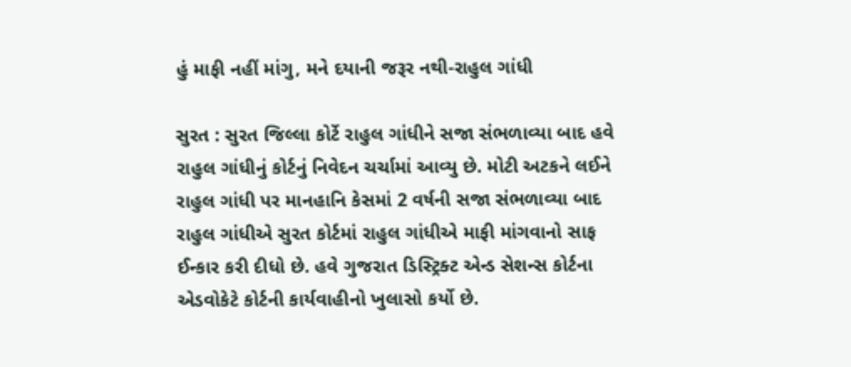હું માફી નહીં માંગુ, મને દયાની જરૂર નથી-રાહુલ ગાંધી

સુરત : સુરત જિલ્લા કોર્ટે રાહુલ ગાંધીને સજા સંભળાવ્યા બાદ હવે રાહુલ ગાંધીનું કોર્ટનું નિવેદન ચર્ચામાં આવ્યુ છે. મોટી અટકને લઈને રાહુલ ગાંધી પર માનહાનિ કેસમાં 2 વર્ષની સજા સંભળાવ્યા બાદ રાહુલ ગાંધીએ સુરત કોર્ટમાં રાહુલ ગાંધીએ માફી માંગવાનો સાફ ઈન્કાર કરી દીધો છે. હવે ગુજરાત ડિસ્ટ્રિક્ટ એન્ડ સેશન્સ કોર્ટના એડવોકેટે કોર્ટની કાર્યવાહીનો ખુલાસો કર્યો છે.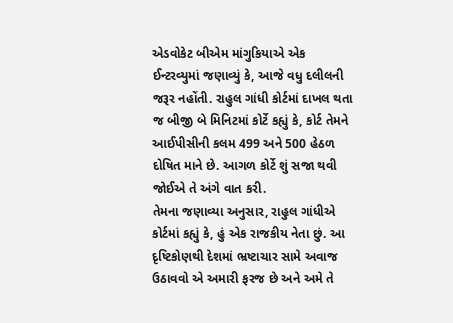એડવોકેટ બીએમ માંગુકિયાએ એક ઈન્ટરવ્યુમાં જણાવ્યું કે, આજે વધુ દલીલની જરૂર નહોંતી. રાહુલ ગાંધી કોર્ટમાં દાખલ થતા જ બીજી બે મિનિટમાં કોર્ટે કહ્યું કે, કોર્ટ તેમને આઈપીસીની કલમ 499 અને 500 હેઠળ દોષિત માને છે. આગળ કોર્ટે શું સજા થવી જોઈએ તે અંગે વાત કરી.
તેમના જણાવ્યા અનુસાર, રાહુલ ગાંધીએ કોર્ટમાં કહ્યું કે, હું એક રાજકીય નેતા છું. આ દૃષ્ટિકોણથી દેશમાં ભ્રષ્ટાચાર સામે અવાજ ઉઠાવવો એ અમારી ફરજ છે અને અમે તે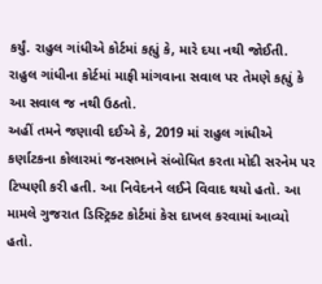કર્યું. રાહુલ ગાંધીએ કોર્ટમાં કહ્યું કે, મારે દયા નથી જોઈતી. રાહુલ ગાંધીના કોર્ટમાં માફી માંગવાના સવાલ પર તેમણે કહ્યું કે આ સવાલ જ નથી ઉઠતો.
અહીં તમને જણાવી દઈએ કે, 2019 માં રાહુલ ગાંધીએ કર્ણાટકના કોલારમાં જનસભાને સંબોધિત કરતા મોદી સરનેમ પર ટિપ્પણી કરી હતી. આ નિવેદનને લઈને વિવાદ થયો હતો. આ મામલે ગુજરાત ડિસ્ટ્રિક્ટ કોર્ટમાં કેસ દાખલ કરવામાં આવ્યો હતો.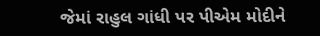જેમાં રાહુલ ગાંધી પર પીએમ મોદીને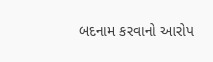બદનામ કરવાનો આરોપ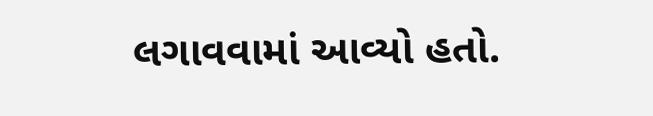લગાવવામાં આવ્યો હતો.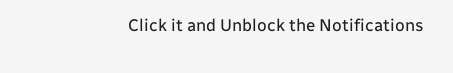Click it and Unblock the Notifications